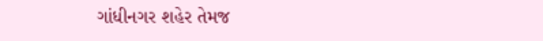ગાંધીનગર શહેર તેમજ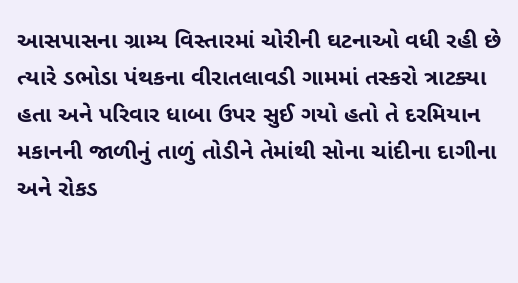આસપાસના ગ્રામ્ય વિસ્તારમાં ચોરીની ઘટનાઓ વધી રહી છે ત્યારે ડભોડા પંથકના વીરાતલાવડી ગામમાં તસ્કરો ત્રાટક્યા હતા અને પરિવાર ધાબા ઉપર સુઈ ગયો હતો તે દરમિયાન મકાનની જાળીનું તાળું તોડીને તેમાંથી સોના ચાંદીના દાગીના અને રોકડ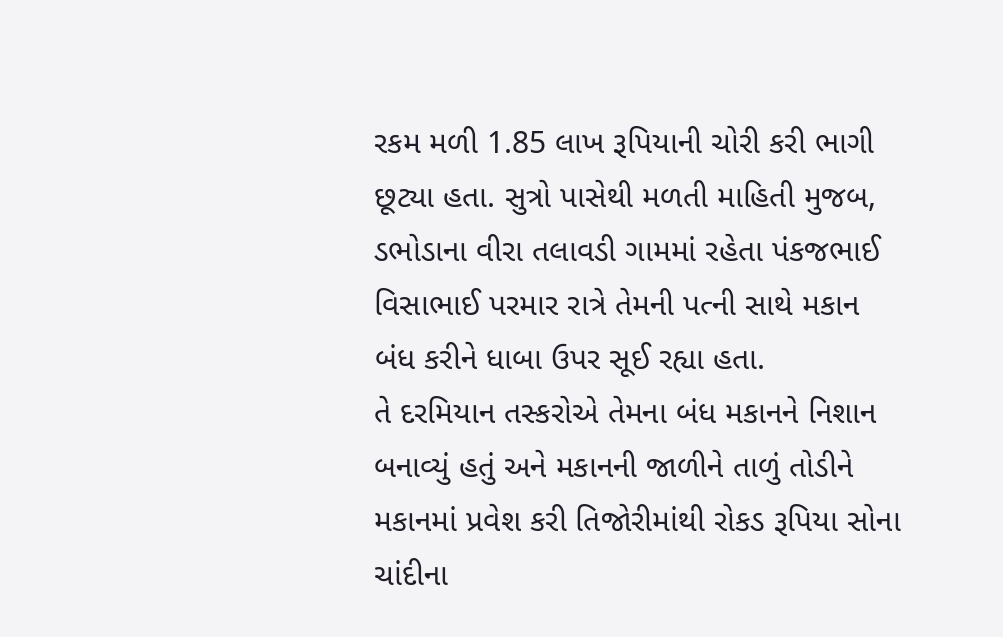રકમ મળી 1.85 લાખ રૂપિયાની ચોરી કરી ભાગી છૂટ્યા હતા. સુત્રો પાસેથી મળતી માહિતી મુજબ, ડભોડાના વીરા તલાવડી ગામમાં રહેતા પંકજભાઈ વિસાભાઈ પરમાર રાત્રે તેમની પત્ની સાથે મકાન બંધ કરીને ધાબા ઉપર સૂઈ રહ્યા હતા.
તે દરમિયાન તસ્કરોએ તેમના બંધ મકાનને નિશાન બનાવ્યું હતું અને મકાનની જાળીને તાળું તોડીને મકાનમાં પ્રવેશ કરી તિજોરીમાંથી રોકડ રૂપિયા સોના ચાંદીના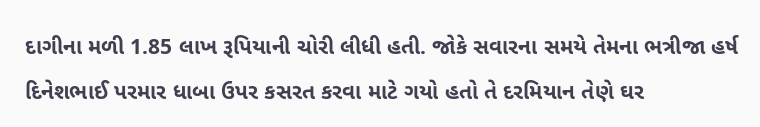દાગીના મળી 1.85 લાખ રૂપિયાની ચોરી લીધી હતી. જોકે સવારના સમયે તેમના ભત્રીજા હર્ષ દિનેશભાઈ પરમાર ધાબા ઉપર કસરત કરવા માટે ગયો હતો તે દરમિયાન તેણે ઘર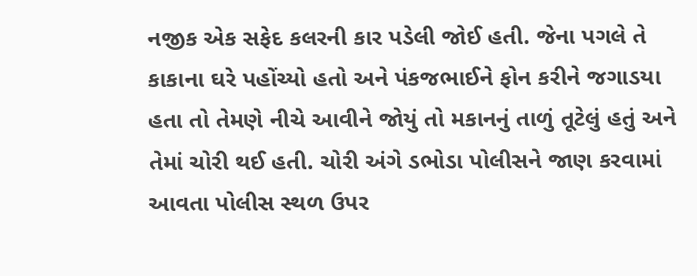નજીક એક સફેદ કલરની કાર પડેલી જોઈ હતી. જેના પગલે તે કાકાના ઘરે પહોંચ્યો હતો અને પંકજભાઈને ફોન કરીને જગાડયા હતા તો તેમણે નીચે આવીને જોયું તો મકાનનું તાળું તૂટેલું હતું અને તેમાં ચોરી થઈ હતી. ચોરી અંગે ડભોડા પોલીસને જાણ કરવામાં આવતા પોલીસ સ્થળ ઉપર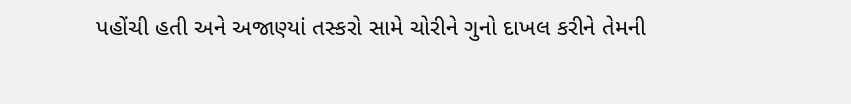પહોંચી હતી અને અજાણ્યાં તસ્કરો સામે ચોરીને ગુનો દાખલ કરીને તેમની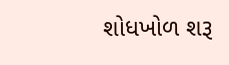શોધખોળ શરૂ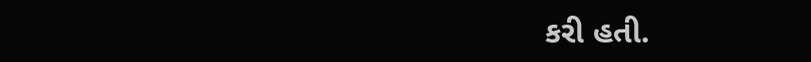કરી હતી.